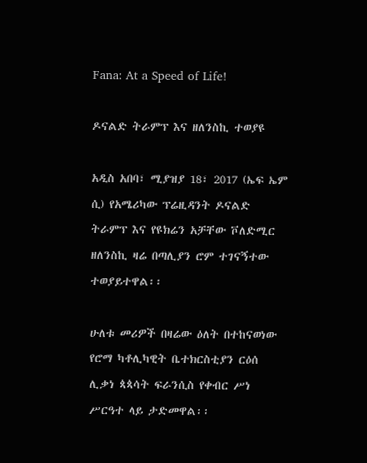Fana: At a Speed of Life!

ዶናልድ ትራምፕ እና ዘለንስኪ ተወያዩ

አዲስ አበባ፣ ሚያዝያ 18፣ 2017 (ኤፍ ኤም ሲ) የአሜሪካው ፕሬዚዳንት ዶናልድ ትራምፕ እና የዩክሬን አቻቸው ቮለድሚር ዘለንስኪ ዛሬ በጣሊያን ሮም ተገናኝተው ተወያይተዋል፡፡

ሁለቱ መሪዎች በዛሬው ዕለት በተከናወነው የሮማ ካቶሊካዊት ቤተክርስቲያን ርዕሰ ሊቃነ ጳጳሳት ፍራንሲስ የቀብር ሥነ ሥርዓተ ላይ ታድመዋል፡፡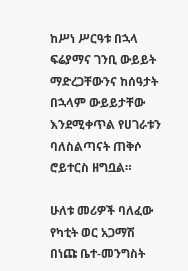ከሥነ ሥርዓቱ በኋላ ፍሬያማና ገንቢ ውይይት ማድረጋቸውንና ከሰዓታት በኋላም ውይይታቸው እንደሚቀጥል የሀገራቱን ባለስልጣናት ጠቅሶ ሮይተርስ ዘግቧል።

ሁለቱ መሪዎች ባለፈው የካቲት ወር አጋማሽ በነጩ ቤተ-መንግስት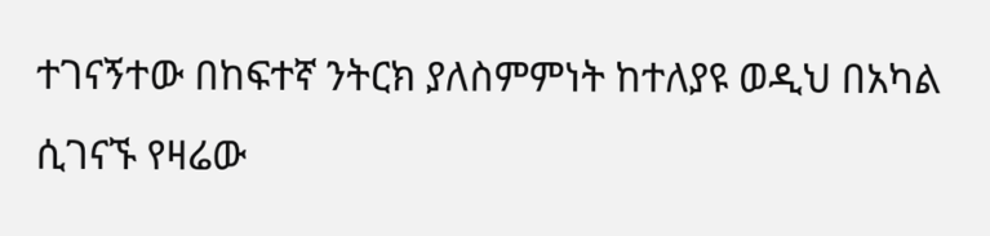ተገናኝተው በከፍተኛ ንትርክ ያለስምምነት ከተለያዩ ወዲህ በአካል ሲገናኙ የዛሬው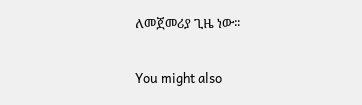ለመጀመሪያ ጊዜ ነው፡፡

You might also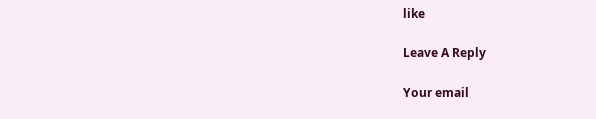like

Leave A Reply

Your email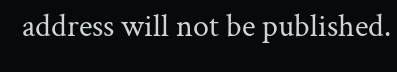address will not be published.